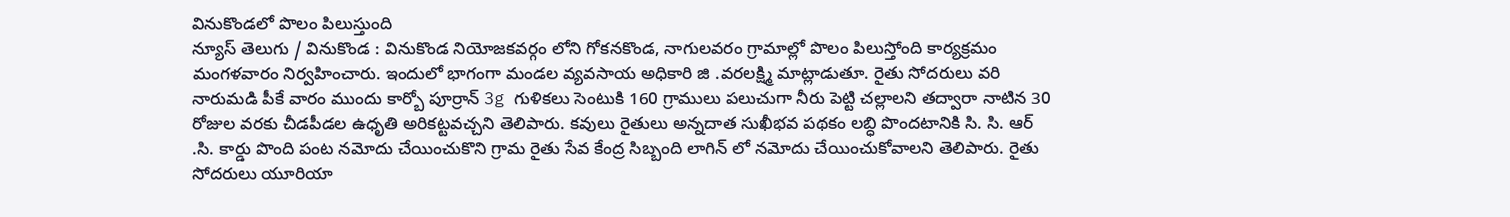వినుకొండలో పొలం పిలుస్తుంది
న్యూస్ తెలుగు / వినుకొండ : వినుకొండ నియోజకవర్గం లోని గోకనకొండ, నాగులవరం గ్రామాల్లో పొలం పిలుస్తోంది కార్యక్రమం మంగళవారం నిర్వహించారు. ఇందులో భాగంగా మండల వ్యవసాయ అధికారి జి .వరలక్ష్మి మాట్లాడుతూ. రైతు సోదరులు వరి నారుమడి పీకే వారం ముందు కార్బో పూర్రాన్ 3g గుళికలు సెంటుకి 160 గ్రాములు పలుచుగా నీరు పెట్టి చల్లాలని తద్వారా నాటిన 30 రోజుల వరకు చీడపీడల ఉధృతి అరికట్టవచ్చని తెలిపారు. కవులు రైతులు అన్నదాత సుఖీభవ పథకం లబ్ధి పొందటానికి సి. సి. ఆర్ .సి. కార్డు పొంది పంట నమోదు చేయించుకొని గ్రామ రైతు సేవ కేంద్ర సిబ్బంది లాగిన్ లో నమోదు చేయించుకోవాలని తెలిపారు. రైతు సోదరులు యూరియా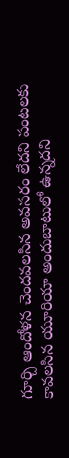గూర్చి ఆందోళన చెందవలసిన అవసరం లేదని పంటలకు కావలసిన యూరియా అందుబాటులో ఉన్నదని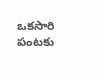ఒకసారి పంటకు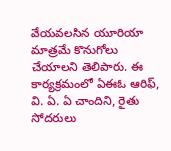వేయవలసిన యూరియా మాత్రమే కొనుగోలు చేయాలని తెలిపారు. ఈ కార్యక్రమంలో ఏఈఓ ఆరిఫ్, వి. ఏ. ఏ చాందిని, రైతు సోదరులు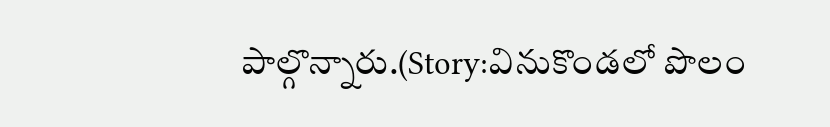పాల్గొన్నారు.(Story:వినుకొండలో పొలం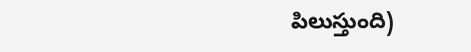పిలుస్తుంది)